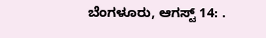ಬೆಂಗಳೂರು, ಆಗಸ್ಟ್ 14: .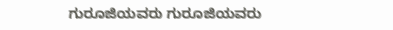ಗುರೂಜಿಯವರು ಗುರೂಜಿಯವರು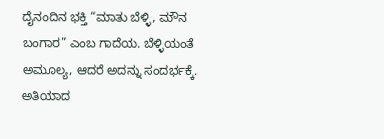ದೈನಂದಿನ ಭಕ್ತಿ “ಮಾತು ಬೆಳ್ಳಿ, ಮೌನ ಬಂಗಾರ” ಎಂಬ ಗಾದೆಯ. ಬೆಳ್ಳಿಯಂತೆ ಅಮೂಲ್ಯ, ಆದರೆ ಅದನ್ನು ಸಂದರ್ಭಕ್ಕೆ. ಅತಿಯಾದ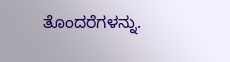ತೊಂದರೆಗಳನ್ನು.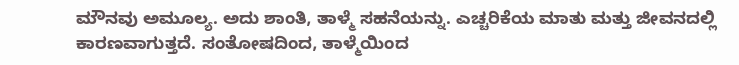ಮೌನವು ಅಮೂಲ್ಯ. ಅದು ಶಾಂತಿ, ತಾಳ್ಮೆ ಸಹನೆಯನ್ನು. ಎಚ್ಚರಿಕೆಯ ಮಾತು ಮತ್ತು ಜೀವನದಲ್ಲಿ ಕಾರಣವಾಗುತ್ತದೆ. ಸಂತೋಷದಿಂದ, ತಾಳ್ಮೆಯಿಂದ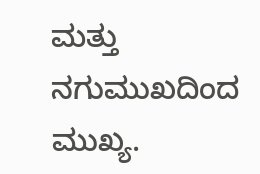ಮತ್ತು ನಗುಮುಖದಿಂದ ಮುಖ್ಯ.